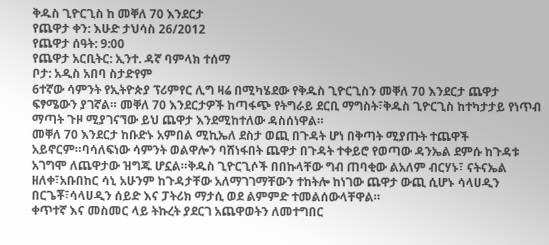ቅዱስ ጊዮርጊስ ከ መቐለ 70 እንደርታ
የጨዋታ ቀን: እሁድ ታህሳስ 26/2012
የጨዋታ ሰዓት: 9:00
የጨዋታ አርቢትር: ኢንተ. ዳኛ ባምላክ ተሰማ
ቦታ: አዲስ አበባ ስታድየም
6ተኛው ሳምንት የኢትዮጵያ ፕሪምየር ሊግ ዛሬ በሚካሄደው የቅዱስ ጊዮርጊስን መቐለ 70 እንደርታ ጨዋታ ፍፃሜውን ያገኛል። መቐለ 70 እንደርታዎች ከጣፋጭ የትግራይ ደርቢ ማግስት፣ቅዱስ ጊዮርጊስ ከተካታታይ የነጥብ ማጣት ጉዞ ሚያገናኘው ይህ ጨዋታ እንደሚከተለው ዳስሰነዋል።
መቐለ 70 እንደርታ ከቡድኑ አምበል ሚኪኤለ ደስታ ወጪ በጉዳት ሆነ በቅጣት ሚያጡት ተጨዋች አይኖርም።ባሳለፍነው ሳምንት ወልዋሎን ባሸነፋበት ጨዋታ በጉዳት ተቀይሮ የወጣው ዳንኤል ደምሱ ከጉዳቱ አገግሞ ለጨዋታው ዝግጁ ሆኗል።ቅዱስ ጊዮርጊሶች በበኩላቸው ግብ ጠባቂው ልአለም ብርሃኑ፣ ናትናኤል ዘለቀ፣አቡበከር ሳኒ አሁንም ከጉዳታቸው አለማገገማቸውን ተከትሎ ከነገው ጨዋታ ውጪ ሲሆኑ ሳላሀዲን በርጌቾ፣ሳላሀዲን ሰይድ እና ፓትሪክ ማታሲ ወደ ልምምድ ተመልሰውላቸዋል።
ቀጥተኛ እና መስመር ላይ ትኩረት ያደርገ አጨዋወትን ለመተግበር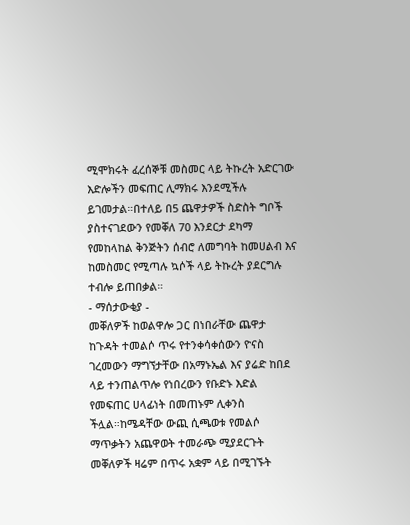ሚሞክሩት ፈረሰኞቹ መስመር ላይ ትኩረት አድርገው እድሎችን መፍጠር ሊማክሩ እንደሚችሉ ይገመታል።በተለይ በ5 ጨዋታዎች ስድስት ግቦች ያስተናገደውን የመቐለ 70 እንደርታ ደካማ የመከላከል ቅንጅትን ሰብሮ ለመግባት ከመሀልብ እና ከመስመር የሚጣሉ ኳሶች ላይ ትኩረት ያደርግሉ ተብሎ ይጠበቃል።
- ማሰታውቂያ -
መቐለዎች ከወልዋሎ ጋር በነበራቸው ጨዋታ ከጉዳት ተመልሶ ጥሩ የተንቀሳቀሰውን ዮናስ ገረመውን ማግኘታቸው በአማኑኤል እና ያሬድ ከበደ ላይ ተንጠልጥሎ የነበረውን የቡድኑ እድል የመፍጠር ሀላፊነት በመጠኑም ሊቀንስ ችሏል።ከሜዳቸው ውጪ ሲጫወቱ የመልሶ ማጥቃትን አጨዋወት ተመራጭ ሚያደርጉት መቐለዎች ዛሬም በጥሩ አቋም ላይ በሚገኙት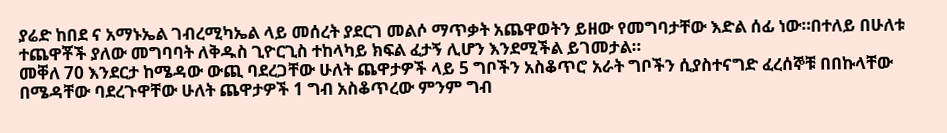ያሬድ ከበደ ና አማኑኤል ገብረሚካኤል ላይ መሰረት ያደርገ መልሶ ማጥቃት አጨዋወትን ይዘው የመግባታቸው እድል ሰፊ ነው።በተለይ በሁለቱ ተጨዋቾች ያለው መግባባት ለቅዱስ ጊዮርጊስ ተከላካይ ክፍል ፈታኝ ሊሆን እንደሚችል ይገመታል።
መቐለ 70 እንደርታ ከሜዳው ውጪ ባደረጋቸው ሁለት ጨዋታዎች ላይ 5 ግቦችን አስቆጥሮ አራት ግቦችን ሲያስተናግድ ፈረሰኞቹ በበኩላቸው በሜዳቸው ባደረጉዋቸው ሁለት ጨዋታዎች 1 ግብ አስቆጥረው ምንም ግብ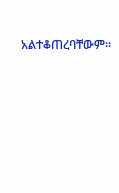አልተቆጠረባቸውም።